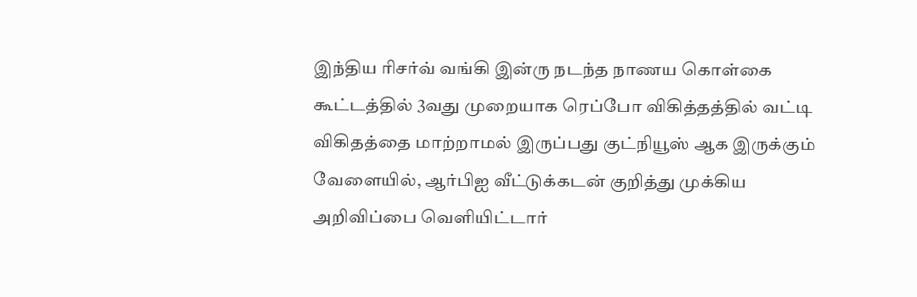இந்திய ரிசர்வ் வங்கி இன்ரு நடந்த நாணய கொள்கை கூட்டத்தில் 3வது முறையாக ரெப்போ விகித்தத்தில் வட்டி விகிதத்தை மாற்றாமல் இருப்பது குட்நியூஸ் ஆக இருக்கும் வேளையில், ஆர்பிஐ வீட்டுக்கடன் குறித்து முக்கிய அறிவிப்பை வெளியிட்டார்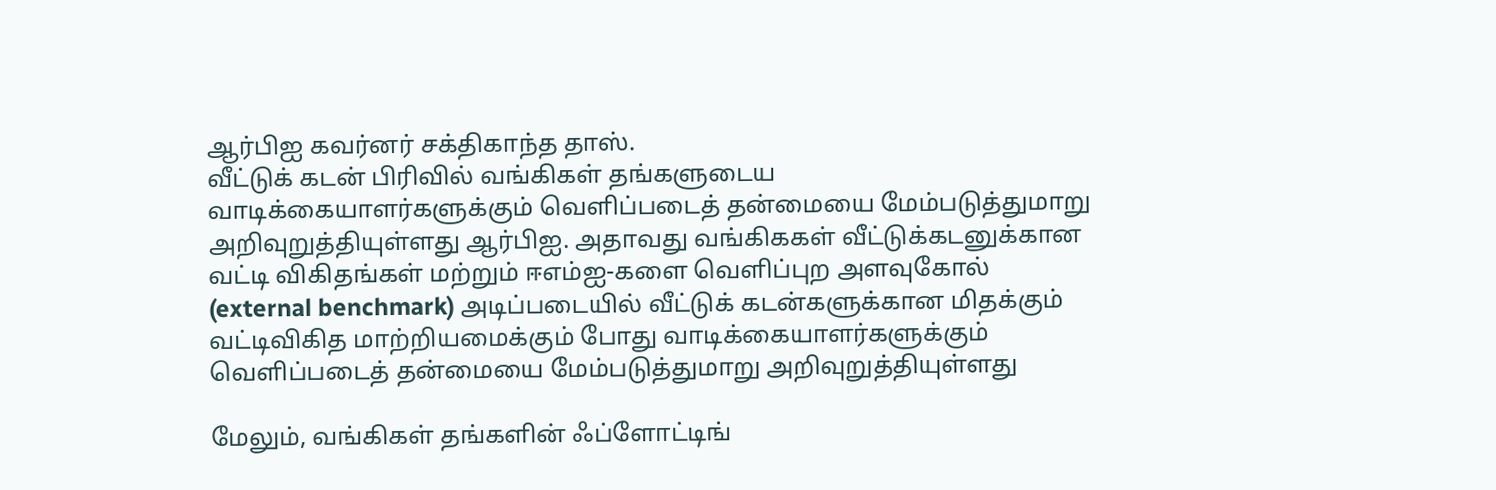ஆர்பிஐ கவர்னர் சக்திகாந்த தாஸ்.
வீட்டுக் கடன் பிரிவில் வங்கிகள் தங்களுடைய வாடிக்கையாளர்களுக்கும் வெளிப்படைத் தன்மையை மேம்படுத்துமாறு அறிவுறுத்தியுள்ளது ஆர்பிஐ. அதாவது வங்கிககள் வீட்டுக்கடனுக்கான வட்டி விகிதங்கள் மற்றும் ஈஎம்ஐ-களை வெளிப்புற அளவுகோல் (external benchmark) அடிப்படையில் வீட்டுக் கடன்களுக்கான மிதக்கும் வட்டிவிகித மாற்றியமைக்கும் போது வாடிக்கையாளர்களுக்கும் வெளிப்படைத் தன்மையை மேம்படுத்துமாறு அறிவுறுத்தியுள்ளது

மேலும், வங்கிகள் தங்களின் ஃப்ளோட்டிங்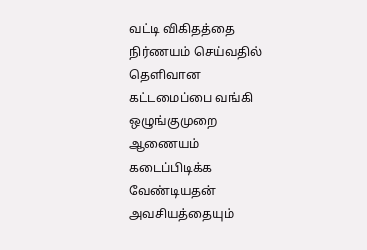வட்டி விகிதத்தை நிர்ணயம் செய்வதில் தெளிவான கட்டமைப்பை வங்கி ஒழுங்குமுறை ஆணையம் கடைப்பிடிக்க வேண்டியதன் அவசியத்தையும்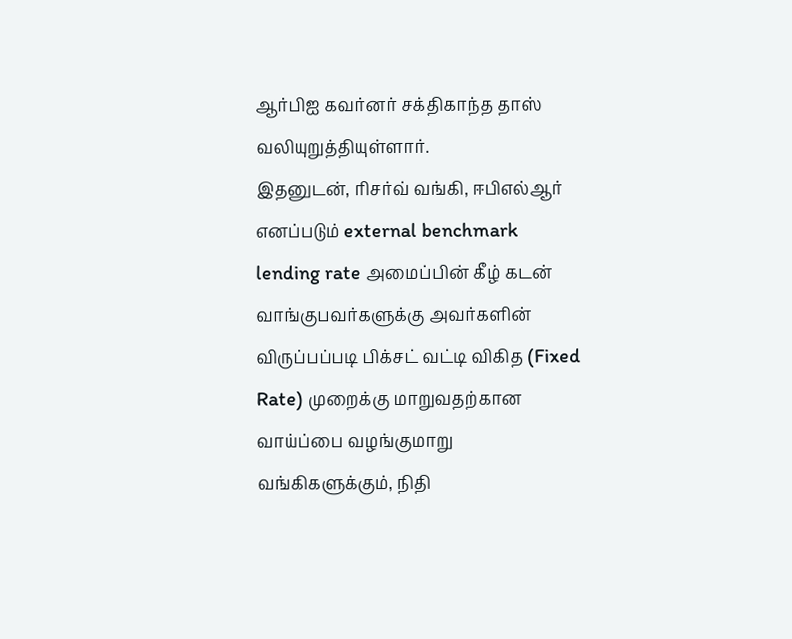ஆர்பிஐ கவர்னர் சக்திகாந்த தாஸ் வலியுறுத்தியுள்ளார்.
இதனுடன், ரிசர்வ் வங்கி, ஈபிஎல்ஆர் எனப்படும் external benchmark lending rate அமைப்பின் கீழ் கடன் வாங்குபவர்களுக்கு அவர்களின் விருப்பப்படி பிக்சட் வட்டி விகித (Fixed Rate) முறைக்கு மாறுவதற்கான வாய்ப்பை வழங்குமாறு வங்கிகளுக்கும், நிதி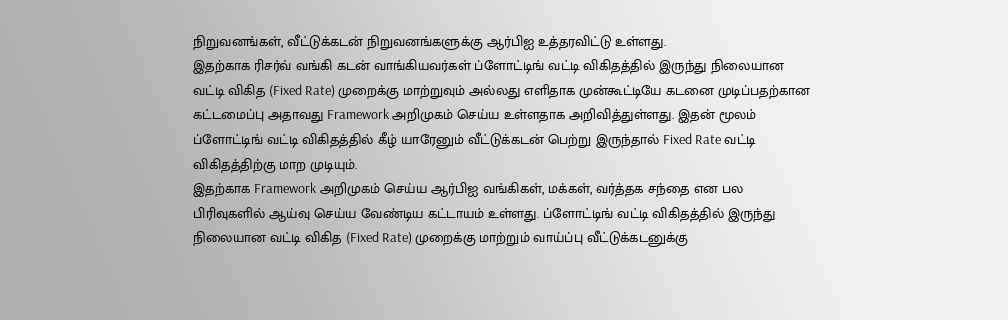நிறுவனங்கள், வீட்டுக்கடன் நிறுவனங்களுக்கு ஆர்பிஐ உத்தரவிட்டு உள்ளது.
இதற்காக ரிசர்வ் வங்கி கடன் வாங்கியவர்கள் ப்ளோட்டிங் வட்டி விகிதத்தில் இருந்து நிலையான வட்டி விகித (Fixed Rate) முறைக்கு மாற்றுவும் அல்லது எளிதாக முன்கூட்டியே கடனை முடிப்பதற்கான கட்டமைப்பு அதாவது Framework அறிமுகம் செய்ய உள்ளதாக அறிவித்துள்ளது. இதன் மூலம் ப்ளோட்டிங் வட்டி விகிதத்தில் கீழ் யாரேனும் வீட்டுக்கடன் பெற்று இருந்தால் Fixed Rate வட்டி விகிதத்திற்கு மாற முடியும்.
இதற்காக Framework அறிமுகம் செய்ய ஆர்பிஐ வங்கிகள், மக்கள், வர்த்தக சந்தை என பல பிரிவுகளில் ஆய்வு செய்ய வேண்டிய கட்டாயம் உள்ளது. ப்ளோட்டிங் வட்டி விகிதத்தில் இருந்து நிலையான வட்டி விகித (Fixed Rate) முறைக்கு மாற்றும் வாய்ப்பு வீட்டுக்கடனுக்கு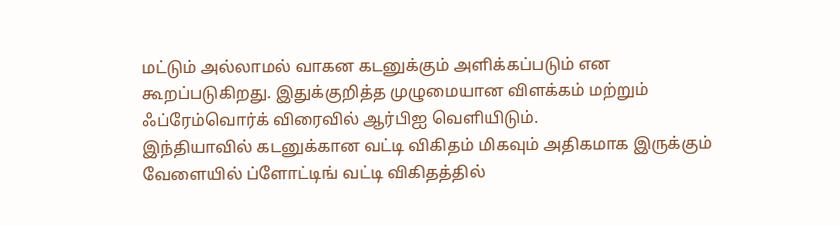மட்டும் அல்லாமல் வாகன கடனுக்கும் அளிக்கப்படும் என கூறப்படுகிறது. இதுக்குறித்த முழுமையான விளக்கம் மற்றும் ஃப்ரேம்வொர்க் விரைவில் ஆர்பிஐ வெளியிடும்.
இந்தியாவில் கடனுக்கான வட்டி விகிதம் மிகவும் அதிகமாக இருக்கும் வேளையில் ப்ளோட்டிங் வட்டி விகிதத்தில்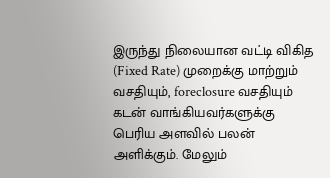இருந்து நிலையான வட்டி விகித (Fixed Rate) முறைக்கு மாற்றும் வசதியும், foreclosure வசதியும் கடன் வாங்கியவர்களுக்கு பெரிய அளவில் பலன் அளிக்கும். மேலும்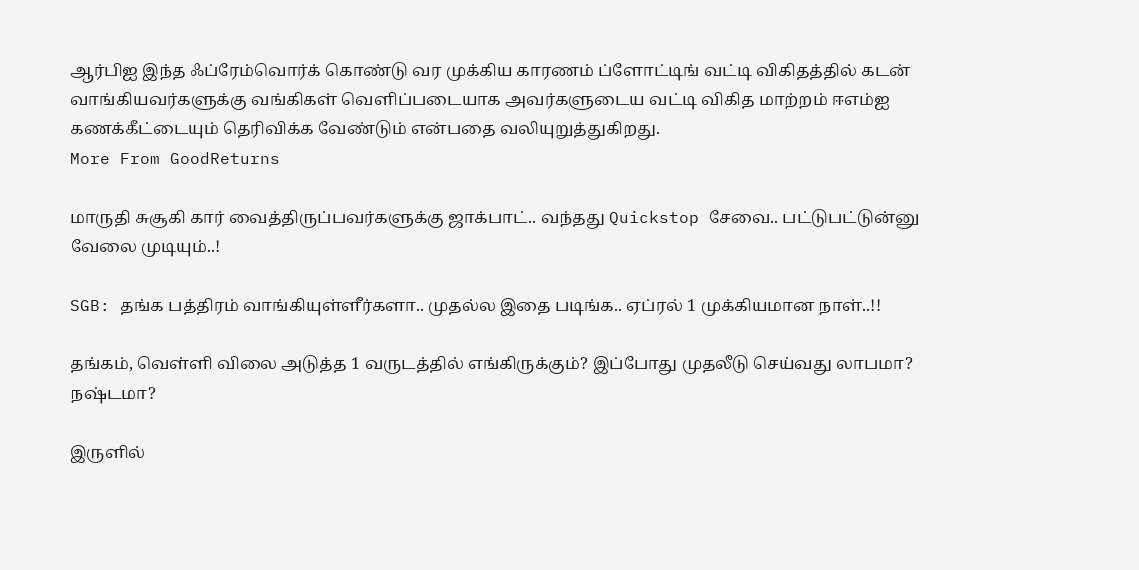ஆர்பிஐ இந்த ஃப்ரேம்வொர்க் கொண்டு வர முக்கிய காரணம் ப்ளோட்டிங் வட்டி விகிதத்தில் கடன் வாங்கியவர்களுக்கு வங்கிகள் வெளிப்படையாக அவர்களுடைய வட்டி விகித மாற்றம் ஈஎம்ஐ கணக்கீட்டையும் தெரிவிக்க வேண்டும் என்பதை வலியுறுத்துகிறது.
More From GoodReturns

மாருதி சுசூகி கார் வைத்திருப்பவர்களுக்கு ஜாக்பாட்.. வந்தது Quickstop சேவை.. பட்டுபட்டுன்னு வேலை முடியும்..!

SGB: தங்க பத்திரம் வாங்கியுள்ளீர்களா.. முதல்ல இதை படிங்க.. ஏப்ரல் 1 முக்கியமான நாள்..!!

தங்கம், வெள்ளி விலை அடுத்த 1 வருடத்தில் எங்கிருக்கும்? இப்போது முதலீடு செய்வது லாபமா? நஷ்டமா?

இருளில்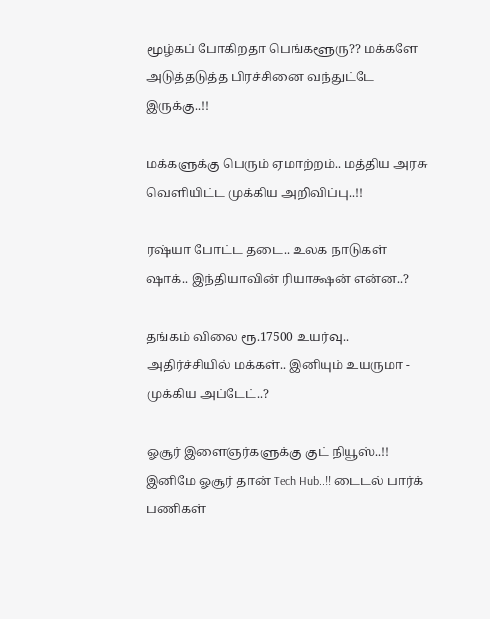மூழ்கப் போகிறதா பெங்களூரு?? மக்களே அடுத்தடுத்த பிரச்சினை வந்துட்டே இருக்கு..!!

மக்களுக்கு பெரும் ஏமாற்றம்.. மத்திய அரசு வெளியிட்ட முக்கிய அறிவிப்பு..!!

ரஷ்யா போட்ட தடை.. உலக நாடுகள் ஷாக்.. இந்தியாவின் ரியாக்ஷன் என்ன..?

தங்கம் விலை ரூ.17500 உயர்வு.. அதிர்ச்சியில் மக்கள்.. இனியும் உயருமா - முக்கிய அப்டேட்..?

ஓசூர் இளைஞர்களுக்கு குட் நியூஸ்..!! இனிமே ஓசூர் தான் Tech Hub..!! டைடல் பார்க் பணிகள்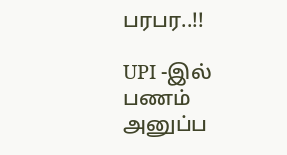பரபர..!!

UPI -இல் பணம் அனுப்ப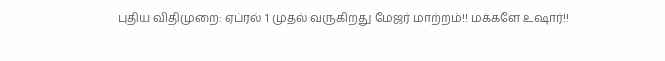புதிய விதிமுறை: ஏப்ரல் 1 முதல் வருகிறது மேஜர் மாற்றம்!! மக்களே உஷார்!!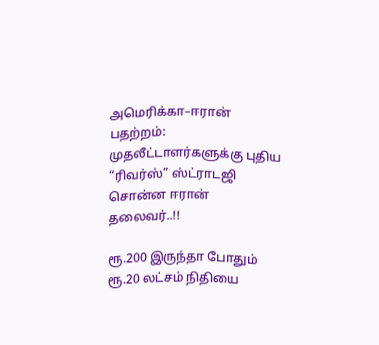அமெரிக்கா–ஈரான் பதற்றம்: முதலீட்டாளர்களுக்கு புதிய “ரிவர்ஸ்” ஸ்ட்ராடஜி சொன்ன ஈரான் தலைவர்..!!

ரூ.200 இருந்தா போதும் ரூ.20 லட்சம் நிதியை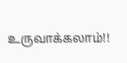உருவாக்கலாம்!!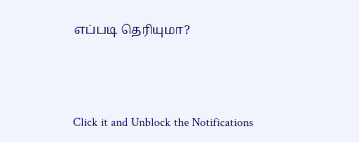எப்படி தெரியுமா?



Click it and Unblock the Notifications